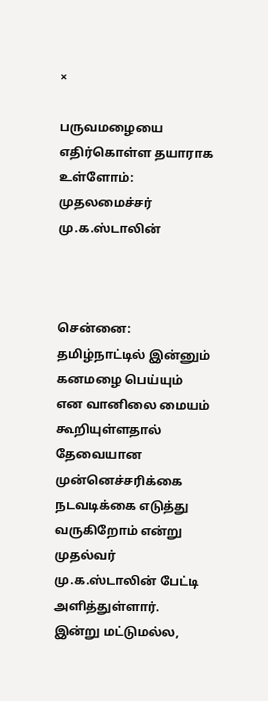×

பருவமழையை எதிர்கொள்ள தயாராக உள்ளோம்: முதலமைச்சர் மு.க.ஸ்டாலின்



சென்னை: தமிழ்நாட்டில் இன்னும் கனமழை பெய்யும் என வானிலை மையம் கூறியுள்ளதால் தேவையான முன்னெச்சரிக்கை நடவடிக்கை எடுத்து வருகிறோம் என்று முதல்வர் மு.க.ஸ்டாலின் பேட்டி அளித்துள்ளார். இன்று மட்டுமல்ல,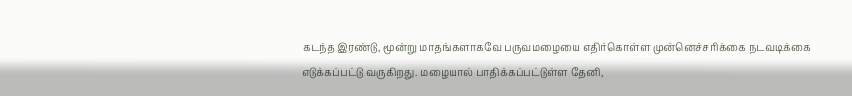கடந்த இரண்டு, மூன்று மாதங்களாகவே பருவமழையை எதிர்கொள்ள முன்னெச்சரிக்கை நடவடிக்கை எடுக்கப்பட்டு வருகிறது. மழையால் பாதிக்கப்பட்டுள்ள தேனி,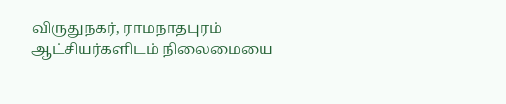விருதுநகர், ராமநாதபுரம் ஆட்சியர்களிடம் நிலைமையை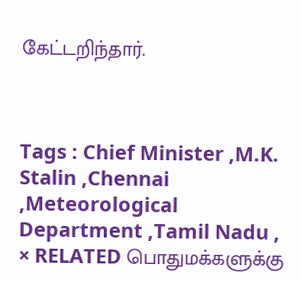கேட்டறிந்தார்.



Tags : Chief Minister ,M.K. Stalin ,Chennai ,Meteorological Department ,Tamil Nadu ,
× RELATED பொதுமக்களுக்கு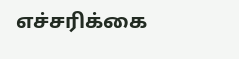எச்சரிக்கை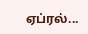ஏப்ரல்...